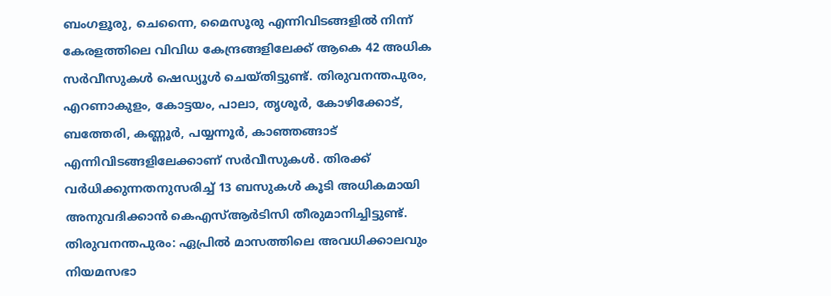ബംഗളൂരു, ചെന്നൈ, മൈസൂരു എന്നിവിടങ്ങളിൽ നിന്ന് കേരളത്തിലെ വിവിധ കേന്ദ്രങ്ങളിലേക്ക് ആകെ 42 അധിക സർവീസുകൾ ഷെഡ്യൂൾ ചെയ്തിട്ടുണ്ട്. തിരുവനന്തപുരം, എറണാകുളം, കോട്ടയം, പാലാ, തൃശൂർ, കോഴിക്കോട്, ബത്തേരി, കണ്ണൂർ, പയ്യന്നൂർ, കാഞ്ഞങ്ങാട് എന്നിവിടങ്ങളിലേക്കാണ് സർവീസുകൾ. തിരക്ക് വർധിക്കുന്നതനുസരിച്ച് 13 ബസുകൾ കൂടി അധികമായി അനുവദിക്കാൻ കെഎസ്ആർടിസി തീരുമാനിച്ചിട്ടുണ്ട്.
തിരുവനന്തപുരം: ഏപ്രിൽ മാസത്തിലെ അവധിക്കാലവും നിയമസഭാ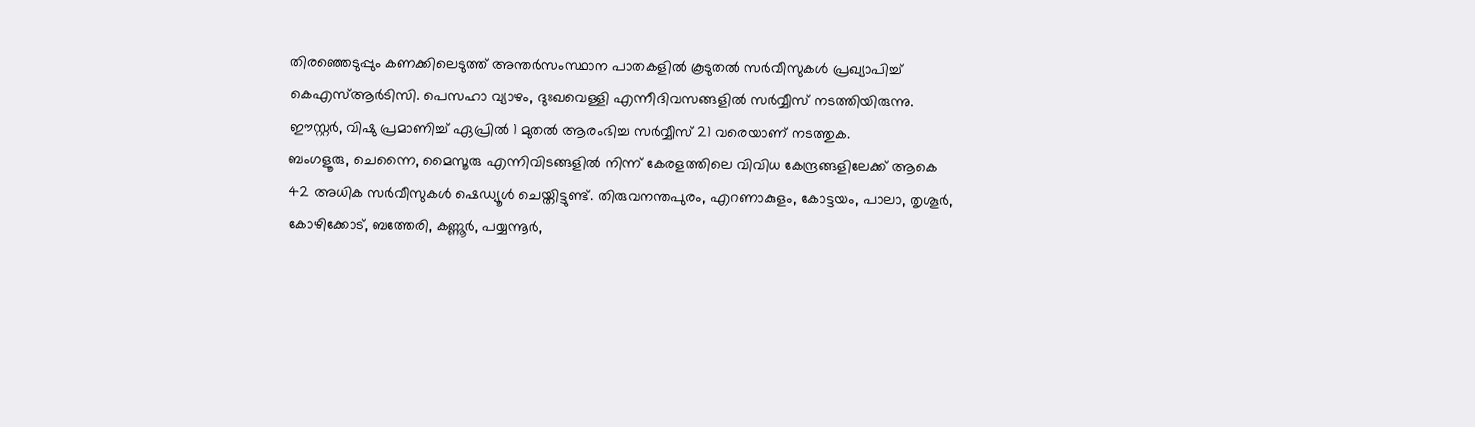തിരഞ്ഞെടുപ്പും കണക്കിലെടുത്ത് അന്തർസംസ്ഥാന പാതകളിൽ കൂടുതൽ സർവീസുകൾ പ്രഖ്യാപിച്ച് കെഎസ്ആർടിസി. പെസഹാ വ്യാഴം, ദുഃഖവെള്ളി എന്നീദിവസങ്ങളിൽ സർവ്വീസ് നടത്തിയിരുന്നു. ഈസ്റ്റർ, വിഷു പ്രമാണിച്ച് ഏപ്രിൽ 1 മുതൽ ആരംഭിച്ച സർവ്വീസ് 21 വരെയാണ് നടത്തുക.
ബംഗളൂരു, ചെന്നൈ, മൈസൂരു എന്നിവിടങ്ങളിൽ നിന്ന് കേരളത്തിലെ വിവിധ കേന്ദ്രങ്ങളിലേക്ക് ആകെ 42 അധിക സർവീസുകൾ ഷെഡ്യൂൾ ചെയ്തിട്ടുണ്ട്. തിരുവനന്തപുരം, എറണാകുളം, കോട്ടയം, പാലാ, തൃശൂർ, കോഴിക്കോട്, ബത്തേരി, കണ്ണൂർ, പയ്യന്നൂർ,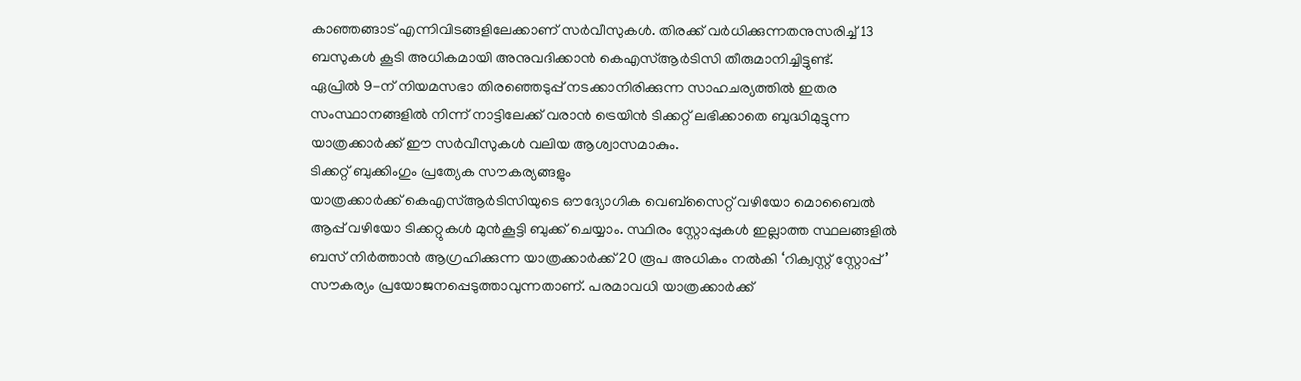കാഞ്ഞങ്ങാട് എന്നിവിടങ്ങളിലേക്കാണ് സർവീസുകൾ. തിരക്ക് വർധിക്കുന്നതനുസരിച്ച് 13 ബസുകൾ കൂടി അധികമായി അനുവദിക്കാൻ കെഎസ്ആർടിസി തീരുമാനിച്ചിട്ടുണ്ട്.
ഏപ്രിൽ 9-ന് നിയമസഭാ തിരഞ്ഞെടുപ്പ് നടക്കാനിരിക്കുന്ന സാഹചര്യത്തിൽ ഇതര സംസ്ഥാനങ്ങളിൽ നിന്ന് നാട്ടിലേക്ക് വരാൻ ട്രെയിൻ ടിക്കറ്റ് ലഭിക്കാതെ ബുദ്ധിമുട്ടുന്ന യാത്രക്കാർക്ക് ഈ സർവീസുകൾ വലിയ ആശ്വാസമാകും.
ടിക്കറ്റ് ബുക്കിംഗും പ്രത്യേക സൗകര്യങ്ങളും
യാത്രക്കാർക്ക് കെഎസ്ആർടിസിയുടെ ഔദ്യോഗിക വെബ്സൈറ്റ് വഴിയോ മൊബൈൽ ആപ്പ് വഴിയോ ടിക്കറ്റുകൾ മുൻകൂട്ടി ബുക്ക് ചെയ്യാം. സ്ഥിരം സ്റ്റോപ്പുകൾ ഇല്ലാത്ത സ്ഥലങ്ങളിൽ ബസ് നിർത്താൻ ആഗ്രഹിക്കുന്ന യാത്രക്കാർക്ക് 20 രൂപ അധികം നൽകി ‘റിക്വസ്റ്റ് സ്റ്റോപ്പ്’ സൗകര്യം പ്രയോജനപ്പെടുത്താവുന്നതാണ്. പരമാവധി യാത്രക്കാർക്ക്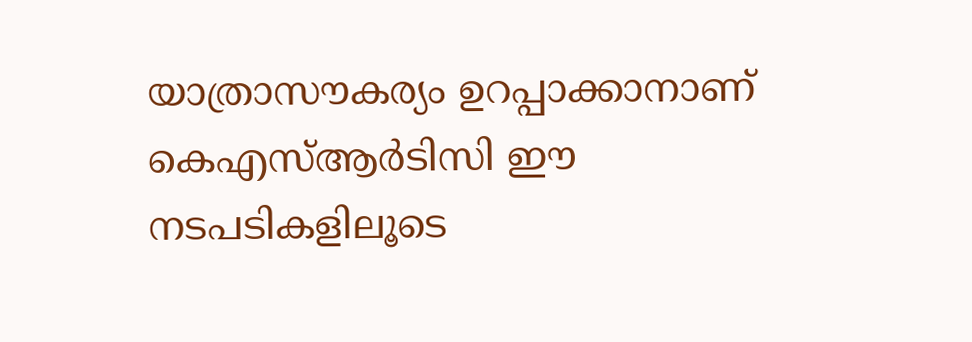യാത്രാസൗകര്യം ഉറപ്പാക്കാനാണ് കെഎസ്ആർടിസി ഈ നടപടികളിലൂടെ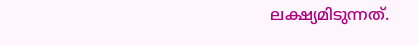ലക്ഷ്യമിടുന്നത്.